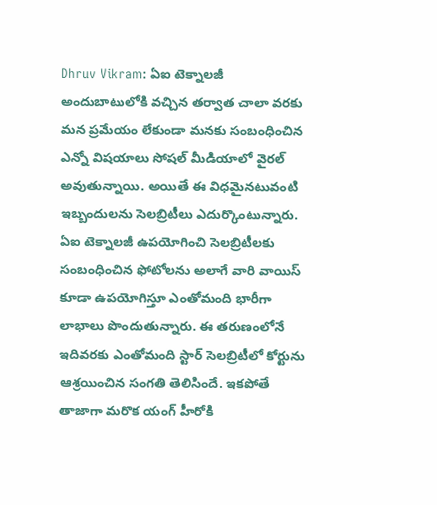Dhruv Vikram: ఏఐ టెక్నాలజీ అందుబాటులోకి వచ్చిన తర్వాత చాలా వరకు మన ప్రమేయం లేకుండా మనకు సంబంధించిన ఎన్నో విషయాలు సోషల్ మీడియాలో వైరల్ అవుతున్నాయి. అయితే ఈ విధమైనటువంటి ఇబ్బందులను సెలబ్రిటీలు ఎదుర్కొంటున్నారు. ఏఐ టెక్నాలజీ ఉపయోగించి సెలబ్రిటీలకు సంబంధించిన ఫోటోలను అలాగే వారి వాయిస్ కూడా ఉపయోగిస్తూ ఎంతోమంది భారీగా లాభాలు పొందుతున్నారు. ఈ తరుణంలోనే ఇదివరకు ఎంతోమంది స్టార్ సెలబ్రిటీలో కోర్టును ఆశ్రయించిన సంగతి తెలిసిందే. ఇకపోతే తాజాగా మరొక యంగ్ హీరోకి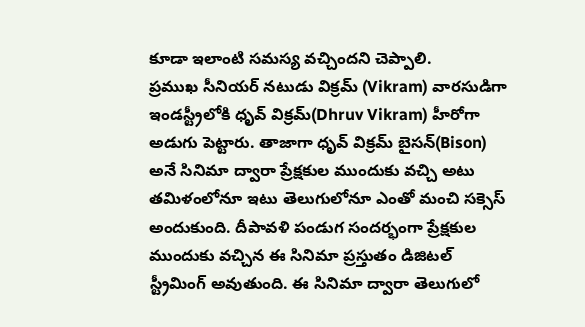కూడా ఇలాంటి సమస్య వచ్చిందని చెప్పాలి.
ప్రముఖ సీనియర్ నటుడు విక్రమ్ (Vikram) వారసుడిగా ఇండస్ట్రీలోకి ధృవ్ విక్రమ్(Dhruv Vikram) హీరోగా అడుగు పెట్టారు. తాజాగా ధృవ్ విక్రమ్ బైసన్(Bison) అనే సినిమా ద్వారా ప్రేక్షకుల ముందుకు వచ్చి అటు తమిళంలోనూ ఇటు తెలుగులోనూ ఎంతో మంచి సక్సెస్ అందుకుంది. దీపావళి పండుగ సందర్భంగా ప్రేక్షకుల ముందుకు వచ్చిన ఈ సినిమా ప్రస్తుతం డిజిటల్ స్ట్రీమింగ్ అవుతుంది. ఈ సినిమా ద్వారా తెలుగులో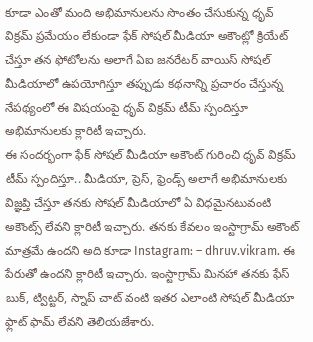కూడా ఎంతో మంది అభిమానులను సొంతం చేసుకున్న ధృవ్ విక్రమ్ ప్రమేయం లేకుండా ఫేక్ సోషల్ మీడియా అకౌంట్లో క్రియేట్ చేస్తూ తన ఫోటోలను అలాగే ఏఐ జనరేటర్ వాయిస్ సోషల్ మీడియాలో ఉపయోగిస్తూ తప్పుడు కథనాన్ని ప్రచారం చేస్తున్న నేపథ్యంలో ఈ విషయంపై ధృవ్ విక్రమ్ టీమ్ స్పందిస్తూ అభిమానులకు క్లారిటీ ఇచ్చారు.
ఈ సందర్భంగా ఫేక్ సోషల్ మీడియా అకౌంట్ గురించి ధృవ్ విక్రమ్ టీమ్ స్పందిస్తూ.. మీడియా, ప్రెస్, ఫ్రెండ్స్ అలాగే అభిమానులకు విజ్ఞప్తి చేస్తూ తనకు సోషల్ మీడియాలో ఏ విధమైనటువంటి అకౌంట్స్ లేవని క్లారిటీ ఇచ్చారు. తనకు కేవలం ఇంస్టాగ్రామ్ అకౌంట్ మాత్రమే ఉందని అది కూడా Instagram: – dhruv.vikram. ఈ పేరుతో ఉందని క్లారిటీ ఇచ్చారు. ఇంస్టాగ్రామ్ మినహా తనకు ఫేస్ బుక్, ట్విట్టర్, స్నాప్ చాట్ వంటి ఇతర ఎలాంటి సోషల్ మీడియా ఫ్లాట్ ఫామ్ లేవని తెలియజేశారు.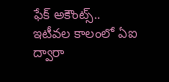ఫేక్ అకౌంట్స్..
ఇటీవల కాలంలో ఏఐ ద్వారా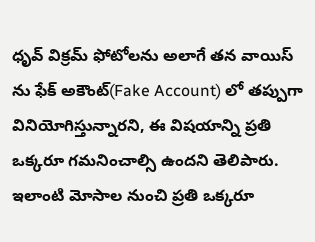ధృవ్ విక్రమ్ ఫోటోలను అలాగే తన వాయిస్ ను ఫేక్ అకౌంట్(Fake Account) లో తప్పుగా వినియోగిస్తున్నారని, ఈ విషయాన్ని ప్రతి ఒక్కరూ గమనించాల్సి ఉందని తెలిపారు. ఇలాంటి మోసాల నుంచి ప్రతి ఒక్కరూ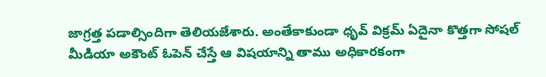జాగ్రత్త పడాల్సిందిగా తెలియజేశారు. అంతేకాకుండా ధృవ్ విక్రమ్ ఏదైనా కొత్తగా సోషల్ మీడియా అకౌంట్ ఓపెన్ చేస్తే ఆ విషయాన్ని తాము అధికారకంగా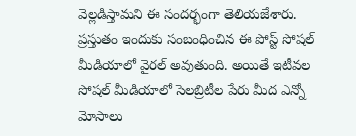వెల్లడిస్తామని ఈ సందర్భంగా తెలియజేశారు. ప్రస్తుతం ఇందుకు సంబంధించిన ఈ పోస్ట్ సోషల్ మీడియాలో వైరల్ అవుతుంది. అయితే ఇటీవల సోషల్ మీడియాలో సెలబ్రిటీల పేరు మీద ఎన్నో మోసాలు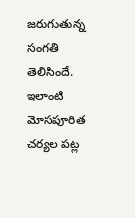జరుగుతున్న సంగతి తెలిసిందే. ఇలాంటి మోసపూరిత చర్యల పట్ల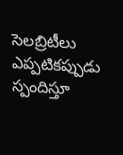సెలబ్రిటీలు ఎప్పటికప్పుడు స్పందిస్తూ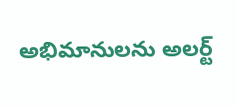అభిమానులను అలర్ట్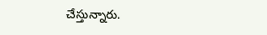చేస్తున్నారు.